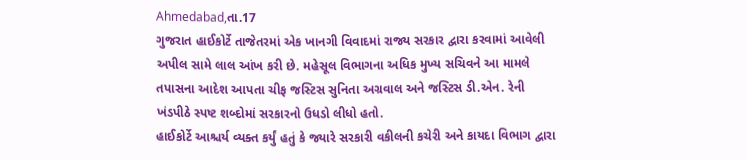Ahmedabad,તા.17
ગુજરાત હાઈકોર્ટે તાજેતરમાં એક ખાનગી વિવાદમાં રાજ્ય સરકાર દ્વારા કરવામાં આવેલી અપીલ સામે લાલ આંખ કરી છે. મહેસૂલ વિભાગના અધિક મુખ્ય સચિવને આ મામલે તપાસના આદેશ આપતા ચીફ જસ્ટિસ સુનિતા અગ્રવાલ અને જસ્ટિસ ડી.એન. રેની ખંડપીઠે સ્પષ્ટ શબ્દોમાં સરકારનો ઉધડો લીધો હતો.
હાઈકોર્ટે આશ્ચર્ય વ્યક્ત કર્યું હતું કે જ્યારે સરકારી વકીલની કચેરી અને કાયદા વિભાગ દ્વારા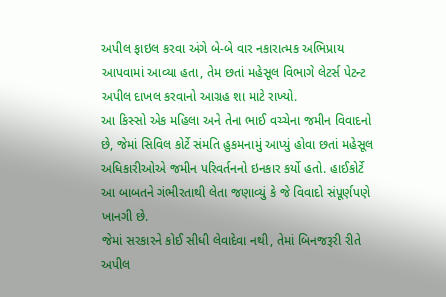અપીલ ફાઇલ કરવા અંગે બે-બે વાર નકારાત્મક અભિપ્રાય આપવામાં આવ્યા હતા, તેમ છતાં મહેસૂલ વિભાગે લેટર્સ પેટન્ટ અપીલ દાખલ કરવાનો આગ્રહ શા માટે રાખ્યો.
આ કિસ્સો એક મહિલા અને તેના ભાઈ વચ્ચેના જમીન વિવાદનો છે, જેમાં સિવિલ કોર્ટે સંમતિ હુકમનામું આપ્યું હોવા છતાં મહેસૂલ અધિકારીઓએ જમીન પરિવર્તનનો ઇનકાર કર્યો હતો. હાઈકોર્ટે આ બાબતને ગંભીરતાથી લેતા જણાવ્યું કે જે વિવાદો સંપૂર્ણપણે ખાનગી છે.
જેમાં સરકારને કોઈ સીધી લેવાદેવા નથી, તેમાં બિનજરૂરી રીતે અપીલ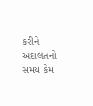કરીને અદાલતનો સમય કેમ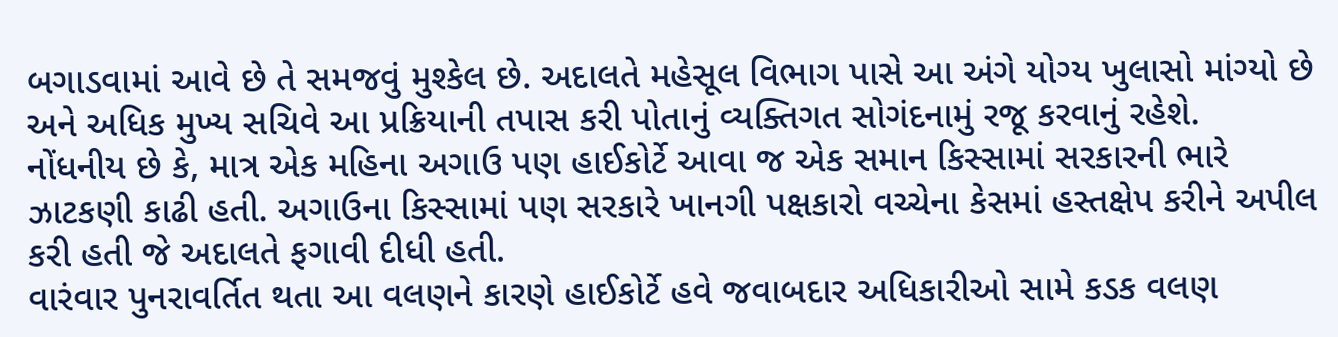બગાડવામાં આવે છે તે સમજવું મુશ્કેલ છે. અદાલતે મહેસૂલ વિભાગ પાસે આ અંગે યોગ્ય ખુલાસો માંગ્યો છે અને અધિક મુખ્ય સચિવે આ પ્રક્રિયાની તપાસ કરી પોતાનું વ્યક્તિગત સોગંદનામું રજૂ કરવાનું રહેશે.
નોંધનીય છે કે, માત્ર એક મહિના અગાઉ પણ હાઈકોર્ટે આવા જ એક સમાન કિસ્સામાં સરકારની ભારે ઝાટકણી કાઢી હતી. અગાઉના કિસ્સામાં પણ સરકારે ખાનગી પક્ષકારો વચ્ચેના કેસમાં હસ્તક્ષેપ કરીને અપીલ કરી હતી જે અદાલતે ફગાવી દીધી હતી.
વારંવાર પુનરાવર્તિત થતા આ વલણને કારણે હાઈકોર્ટે હવે જવાબદાર અધિકારીઓ સામે કડક વલણ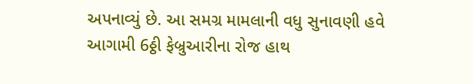અપનાવ્યું છે. આ સમગ્ર મામલાની વધુ સુનાવણી હવે આગામી 6ઠ્ઠી ફેબ્રુઆરીના રોજ હાથ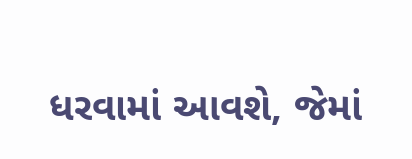ધરવામાં આવશે, જેમાં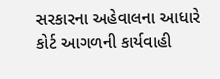સરકારના અહેવાલના આધારે કોર્ટ આગળની કાર્યવાહી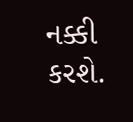નક્કી કરશે.